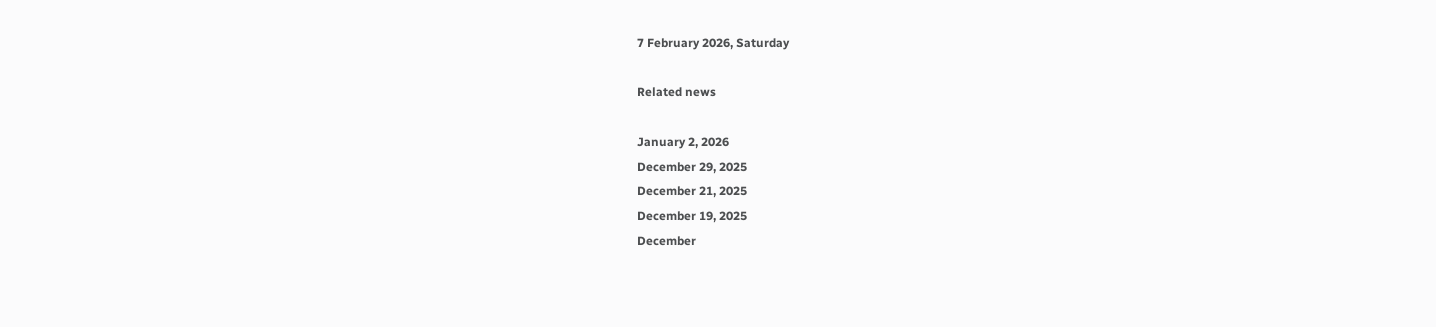7 February 2026, Saturday

Related news

January 2, 2026
December 29, 2025
December 21, 2025
December 19, 2025
December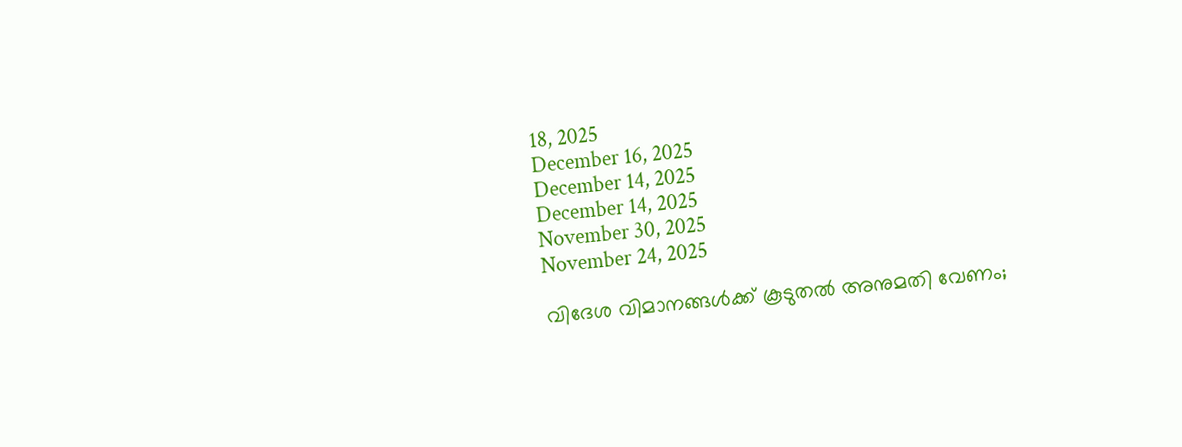18, 2025
December 16, 2025
December 14, 2025
December 14, 2025
November 30, 2025
November 24, 2025

വിദേശ വിമാനങ്ങൾക്ക് കൂടുതൽ അനുമതി വേണം;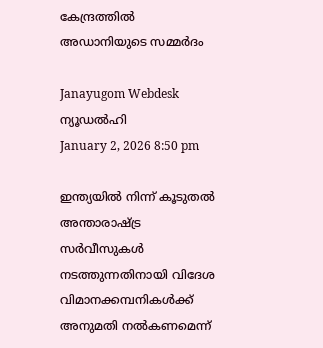കേന്ദ്രത്തിൽ അഡാനിയുടെ സമ്മർദം

Janayugom Webdesk
ന്യൂഡൽഹി
January 2, 2026 8:50 pm

ഇന്ത്യയിൽ നിന്ന് കൂടുതൽ അന്താരാഷ്ട്ര സർവീസുകൾ നടത്തുന്നതിനായി വിദേശ വിമാനക്കമ്പനികൾക്ക് അനുമതി നൽകണമെന്ന്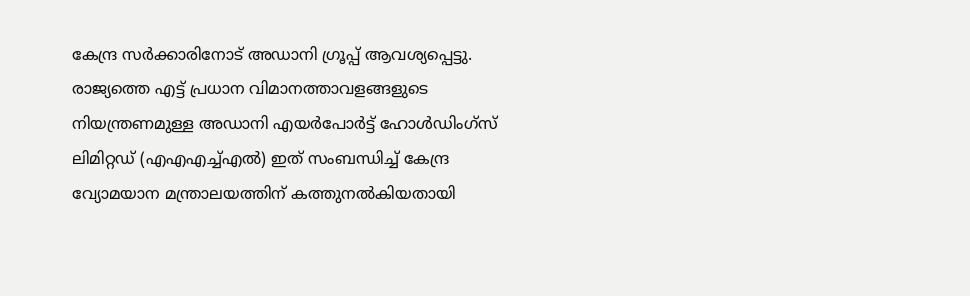കേന്ദ്ര സർക്കാരിനോട് അഡാനി ഗ്രൂപ്പ് ആവശ്യപ്പെട്ടു. രാജ്യത്തെ എട്ട് പ്രധാന വിമാനത്താവളങ്ങളുടെ നിയന്ത്രണമുള്ള അഡാനി എയർപോർട്ട് ഹോൾഡിംഗ്സ് ലിമിറ്റഡ് (എഎഎച്ച്എല്‍) ഇത് സംബന്ധിച്ച് കേന്ദ്ര വ്യോമയാന മന്ത്രാലയത്തിന് കത്തുനൽകിയതായി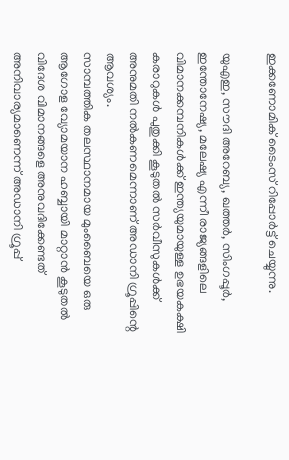ഇക്കണോമിക് ടൈംസ് റിപ്പോർട്ട് ചെയ്യുന്നു.

യുഎഇ, സൗദി അറേബ്യ, ഖത്തർ, സിംഗപ്പൂർ, ഇന്തോനേഷ്യ, മലേഷ്യ എന്നീ രാജ്യങ്ങളിലെ വിമാനക്കമ്പനികൾക്ക് ഇന്ത്യയുമായുള്ള ഉഭയകക്ഷി കരാറുകൾ പുതുക്കി കൂടുതൽ സർവീസുകൾക്ക് അനുമതി നൽകണമെന്നാണ് അഡാനി ഗ്രൂപ്പിന്റെ ആവശ്യം.
സാമ്പത്തിക തലസ്ഥാനമായ മുംബൈയെ ഒരു ആഗോള വ്യോമയാന ഹബ്ബായി മാറ്റാൻ കൂടുതൽ വിദേശ വിമാനങ്ങളെ അനുവദിക്കേണ്ടത് അനിവാര്യമാണെന്ന് അഡാനി ഗ്രൂപ്പ്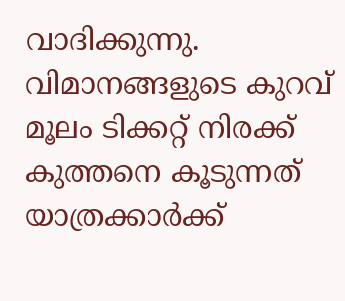വാദിക്കുന്നു. വിമാനങ്ങളുടെ കുറവ് മൂലം ടിക്കറ്റ് നിരക്ക് കുത്തനെ കൂടുന്നത് യാത്രക്കാർക്ക്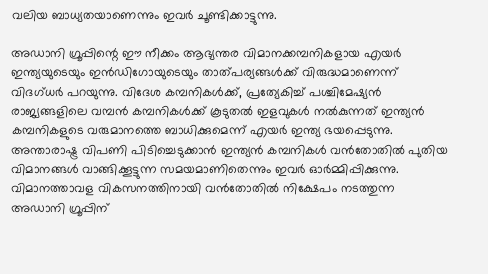വലിയ ബാധ്യതയാണെന്നും ഇവർ ചൂണ്ടിക്കാട്ടുന്നു.

അഡാനി ഗ്രൂപ്പിന്റെ ഈ നീക്കം ആഭ്യന്തര വിമാനക്കമ്പനികളായ എയർ ഇന്ത്യയുടെയും ഇൻഡിഗോയുടെയും താത്പര്യങ്ങൾക്ക് വിരുദ്ധമാണെന്ന് വിദഗ്ധർ പറയുന്നു. വിദേശ കമ്പനികൾക്ക്, പ്രത്യേകിച്ച് പശ്ചിമേഷ്യൻ രാജ്യങ്ങളിലെ വമ്പൻ കമ്പനികൾക്ക് കൂടുതൽ ഇളവുകൾ നൽകുന്നത് ഇന്ത്യൻ കമ്പനികളുടെ വരുമാനത്തെ ബാധിക്കുമെന്ന് എയർ ഇന്ത്യ ഭയപ്പെടുന്നു. അന്താരാഷ്ട്ര വിപണി പിടിച്ചെടുക്കാൻ ഇന്ത്യൻ കമ്പനികൾ വൻതോതിൽ പുതിയ വിമാനങ്ങൾ വാങ്ങിക്കൂട്ടുന്ന സമയമാണിതെന്നും ഇവർ ഓർമ്മിപ്പിക്കുന്നു.
വിമാനത്താവള വികസനത്തിനായി വൻതോതിൽ നിക്ഷേപം നടത്തുന്ന അഡാനി ഗ്രൂപ്പിന്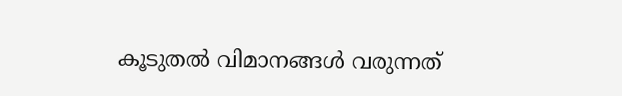കൂടുതൽ വിമാനങ്ങൾ വരുന്നത്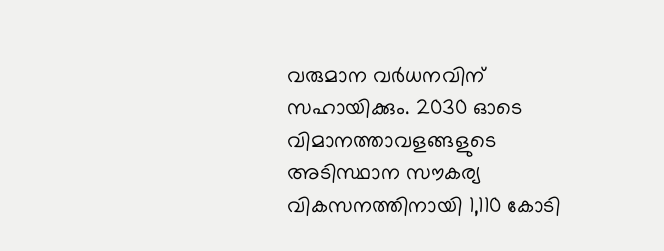വരുമാന വര്‍ധനവിന് സഹായിക്കും. 2030 ഓടെ വിമാനത്താവളങ്ങളുടെ അടിസ്ഥാന സൗകര്യ വികസനത്തിനായി 1,110 കോടി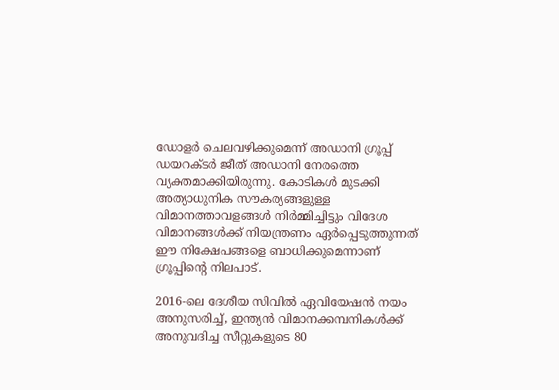ഡോളർ ചെലവഴിക്കുമെന്ന് അഡാനി ഗ്രൂപ്പ് ഡയറക്ടർ ജീത് അഡാനി നേരത്തെ വ്യക്തമാക്കിയിരുന്നു. കോടികൾ മുടക്കി അത്യാധുനിക സൗകര്യങ്ങളുള്ള വിമാനത്താവളങ്ങൾ നിർമ്മിച്ചിട്ടും വിദേശ വിമാനങ്ങൾക്ക് നിയന്ത്രണം ഏർപ്പെടുത്തുന്നത് ഈ നിക്ഷേപങ്ങളെ ബാധിക്കുമെന്നാണ് ഗ്രൂപ്പിന്റെ നിലപാട്.

2016‑ലെ ദേശീയ സിവിൽ ഏവിയേഷൻ നയം അനുസരിച്ച്, ഇന്ത്യൻ വിമാനക്കമ്പനികൾക്ക് അനുവദിച്ച സീറ്റുകളുടെ 80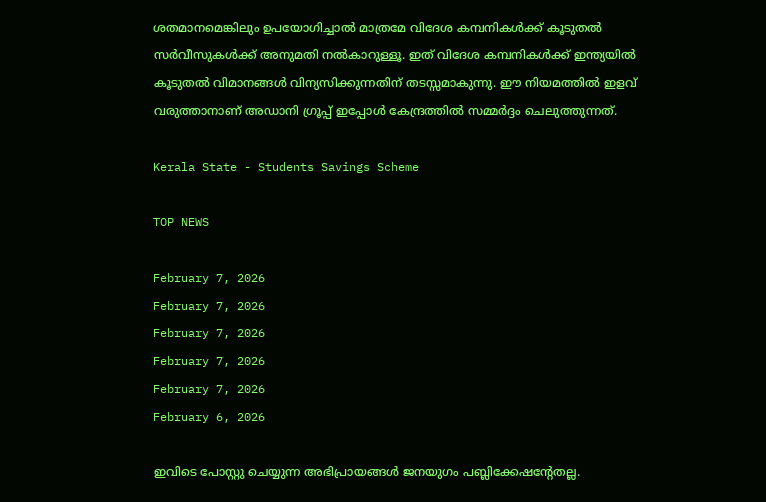ശതമാനമെങ്കിലും ഉപയോഗിച്ചാൽ മാത്രമേ വിദേശ കമ്പനികൾക്ക് കൂടുതൽ സർവീസുകൾക്ക് അനുമതി നൽകാറുള്ളൂ. ഇത് വിദേശ കമ്പനികൾക്ക് ഇന്ത്യയിൽ കൂടുതൽ വിമാനങ്ങൾ വിന്യസിക്കുന്നതിന് തടസ്സമാകുന്നു. ഈ നിയമത്തിൽ ഇളവ് വരുത്താനാണ് അഡാനി ഗ്രൂപ്പ് ഇപ്പോൾ കേന്ദ്രത്തിൽ സമ്മർദ്ദം ചെലുത്തുന്നത്.

Kerala State - Students Savings Scheme

TOP NEWS

February 7, 2026
February 7, 2026
February 7, 2026
February 7, 2026
February 7, 2026
February 6, 2026

ഇവിടെ പോസ്റ്റു ചെയ്യുന്ന അഭിപ്രായങ്ങള്‍ ജനയുഗം പബ്ലിക്കേഷന്റേതല്ല.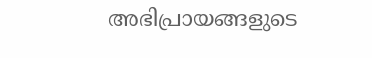അഭിപ്രായങ്ങളുടെ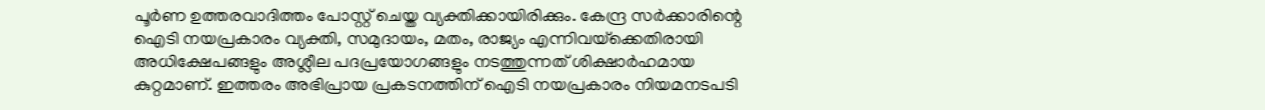പൂര്‍ണ ഉത്തരവാദിത്തം പോസ്റ്റ് ചെയ്ത വ്യക്തിക്കായിരിക്കും. കേന്ദ്ര സര്‍ക്കാരിന്റെ ഐടി നയപ്രകാരം വ്യക്തി, സമുദായം, മതം, രാജ്യം എന്നിവയ്‌ക്കെതിരായി അധിക്ഷേപങ്ങളും അശ്ലീല പദപ്രയോഗങ്ങളും നടത്തുന്നത് ശിക്ഷാര്‍ഹമായ കുറ്റമാണ്. ഇത്തരം അഭിപ്രായ പ്രകടനത്തിന് ഐടി നയപ്രകാരം നിയമനടപടി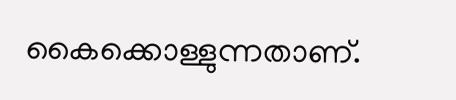കൈക്കൊള്ളുന്നതാണ്.